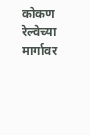कोकण रेल्वेच्या मार्गावर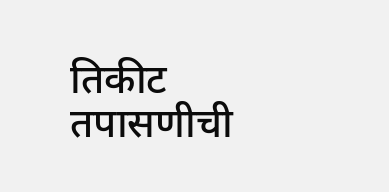तिकीट तपासणीची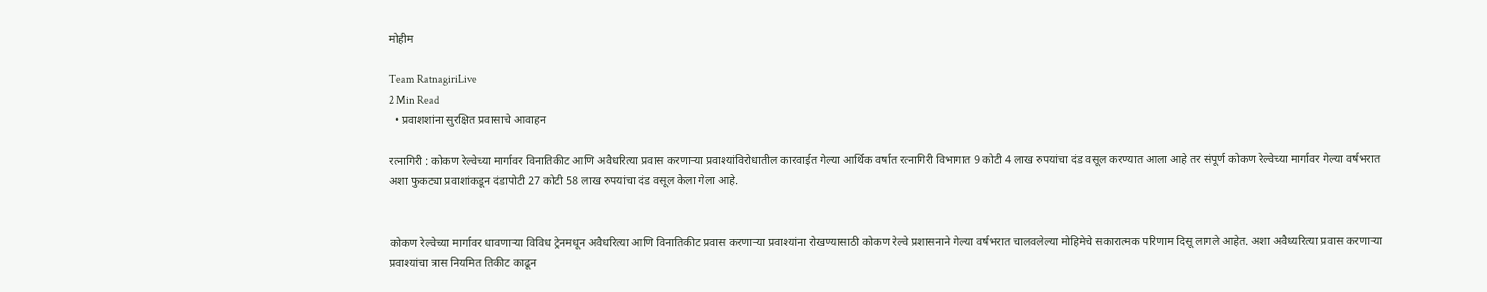मोहीम

Team RatnagiriLive
2 Min Read
  • प्रवाशशांना सुरक्षित प्रवासाचे आवाहन

रत्नागिरी : कोकण रेल्वेच्या मार्गावर विनातिकीट आणि अवैधरित्या प्रवास करणाऱ्या प्रवाश्यांविरोधातील कारवाईत गेल्या आर्थिक वर्षात रत्नागिरी विभागात 9 कोटी 4 लाख रुपयांचा दंड वसूल करण्यात आला आहे तर संपूर्ण कोकण रेल्वेच्या मार्गावर गेल्या वर्षभरात अशा फुकट्या प्रवाशांकडून दंडापोटी 27 कोटी 58 लाख रुपयांचा दंड वसूल केला गेला आहे.


कोकण रेल्वेच्या मार्गावर धावणाऱ्या विविध ट्रेनमधून अवैधरित्या आणि विनातिकीट प्रवास करणाऱ्या प्रवाश्यांना रोखण्यासाठी कोकण रेल्वे प्रशासनाने गेल्या वर्षभरात चालवलेल्या मोहिमेचे सकारात्मक परिणाम दिसू लागले आहेत. अशा अवैध्यरित्या प्रवास करणाऱ्या प्रवाश्यांचा त्रास नियमित तिकीट काढून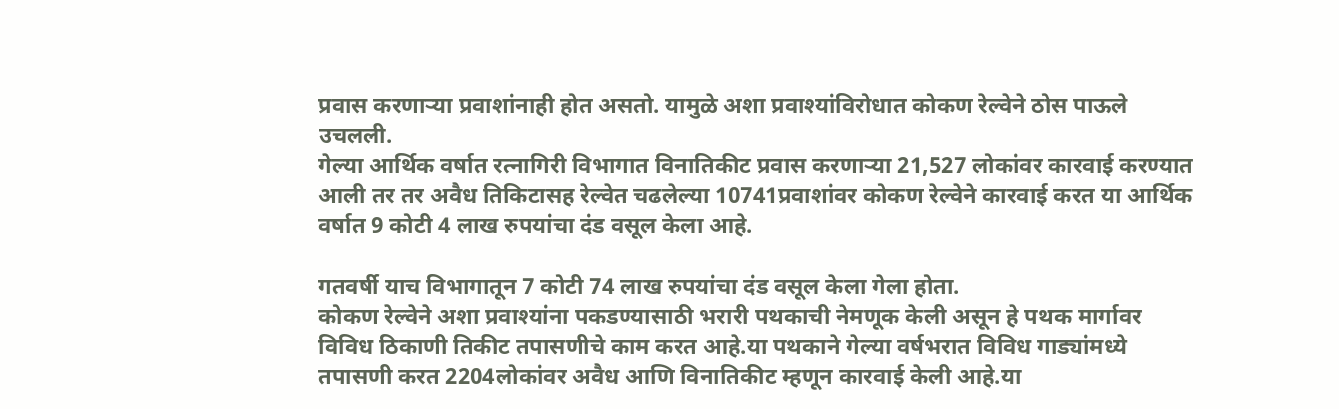प्रवास करणाऱ्या प्रवाशांनाही होत असतो. यामुळे अशा प्रवाश्यांविरोधात कोकण रेल्वेने ठोस पाऊले उचलली.
गेल्या आर्थिक वर्षात रत्नागिरी विभागात विनातिकीट प्रवास करणाऱ्या 21,527 लोकांवर कारवाई करण्यात आली तर तर अवैध तिकिटासह रेल्वेत चढलेल्या 10741प्रवाशांवर कोकण रेल्वेने कारवाई करत या आर्थिक वर्षात 9 कोटी 4 लाख रुपयांचा दंड वसूल केला आहे.

गतवर्षी याच विभागातून 7 कोटी 74 लाख रुपयांचा दंड वसूल केला गेला होता.
कोकण रेल्वेने अशा प्रवाश्यांना पकडण्यासाठी भरारी पथकाची नेमणूक केली असून हे पथक मार्गावर विविध ठिकाणी तिकीट तपासणीचे काम करत आहे.या पथकाने गेल्या वर्षभरात विविध गाड्यांमध्ये तपासणी करत 2204लोकांवर अवैध आणि विनातिकीट म्हणून कारवाई केली आहे.या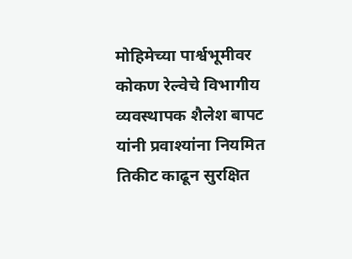मोहिमेच्या पार्श्वभूमीवर कोकण रेल्वेचे विभागीय व्यवस्थापक शैलेश बापट यांनी प्रवाश्यांना नियमित तिकीट काढून सुरक्षित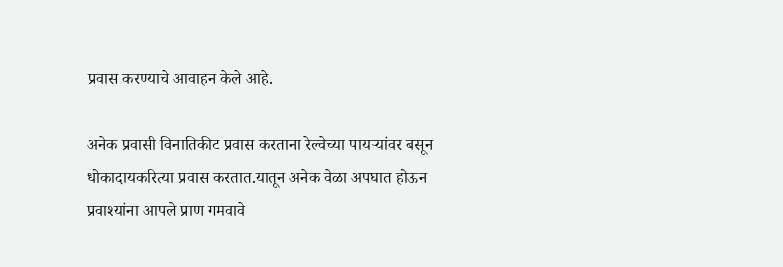प्रवास करण्याचे आवाहन केले आहे.

अनेक प्रवासी विनातिकीट प्रवास करताना रेल्वेच्या पायऱ्यांवर बसून धोकादायकरित्या प्रवास करतात.यातून अनेक वेळा अपघात होऊन प्रवाश्यांना आपले प्राण गमवावे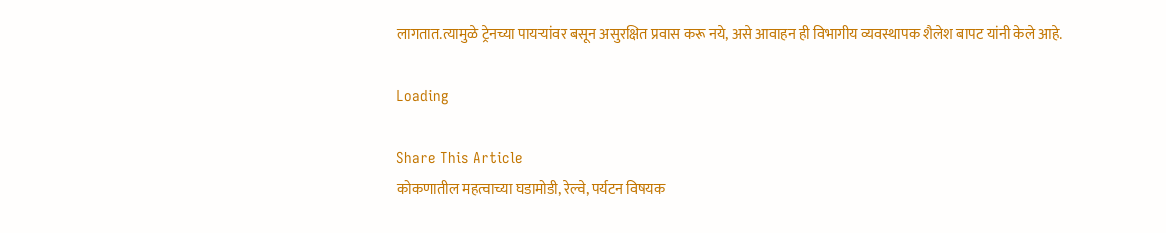लागतात.त्यामुळे ट्रेनच्या पायऱ्यांवर बसून असुरक्षित प्रवास करू नये, असे आवाहन ही विभागीय व्यवस्थापक शैलेश बापट यांनी केले आहे.

Loading

Share This Article
कोकणातील महत्वाच्या घडामोडी, रेल्वे, पर्यटन विषयक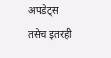अपडेट्स तसेच इतरही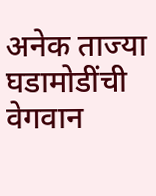अनेक ताज्या घडामोडींची वेगवान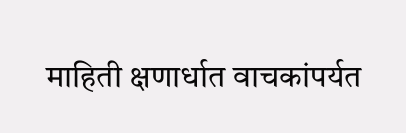माहिती क्षणार्धात वाचकांपर्यत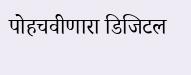पोहचवीणारा डिजिटल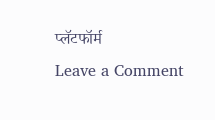प्लॅटफॉर्म
Leave a Comment